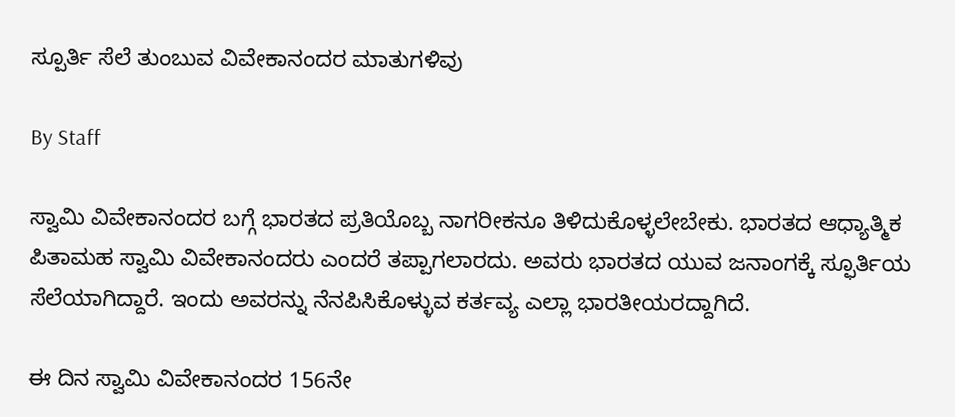ಸ್ಪೂರ್ತಿ ಸೆಲೆ ತುಂಬುವ ವಿವೇಕಾನಂದರ ಮಾತುಗಳಿವು

By Staff

ಸ್ವಾಮಿ ವಿವೇಕಾನಂದರ ಬಗ್ಗೆ ಭಾರತದ ಪ್ರತಿಯೊಬ್ಬ ನಾಗರೀಕನೂ ತಿಳಿದುಕೊಳ್ಳಲೇಬೇಕು. ಭಾರತದ ಆಧ್ಯಾತ್ಮಿಕ ಪಿತಾಮಹ ಸ್ವಾಮಿ ವಿವೇಕಾನಂದರು ಎಂದರೆ ತಪ್ಪಾಗಲಾರದು. ಅವರು ಭಾರತದ ಯುವ ಜನಾಂಗಕ್ಕೆ ಸ್ಫೂರ್ತಿಯ ಸೆಲೆಯಾಗಿದ್ದಾರೆ. ಇಂದು ಅವರನ್ನು ನೆನಪಿಸಿಕೊಳ್ಳುವ ಕರ್ತವ್ಯ ಎಲ್ಲಾ ಭಾರತೀಯರದ್ದಾಗಿದೆ.

ಈ ದಿನ ಸ್ವಾಮಿ ವಿವೇಕಾನಂದರ 156ನೇ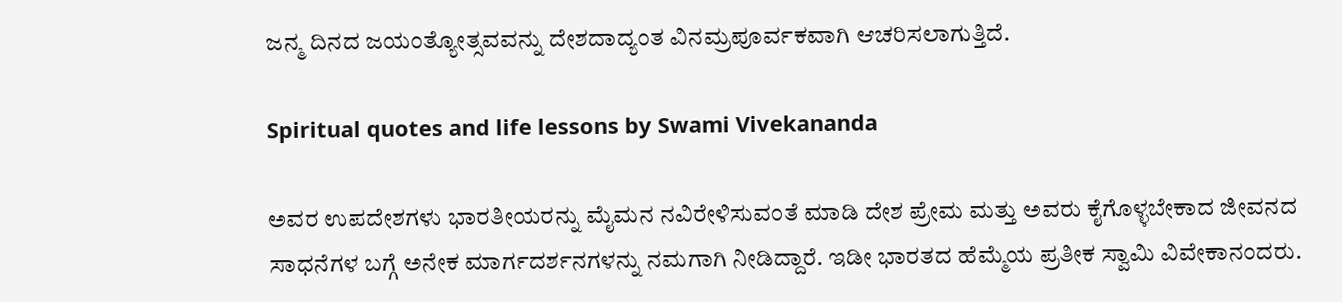ಜನ್ಮ ದಿನದ ಜಯಂತ್ಯೋತ್ಸವವನ್ನು ದೇಶದಾದ್ಯಂತ ವಿನಮ್ರಪೂರ್ವಕವಾಗಿ ಆಚರಿಸಲಾಗುತ್ತಿದೆ.

Spiritual quotes and life lessons by Swami Vivekananda

ಅವರ ಉಪದೇಶಗಳು ಭಾರತೀಯರನ್ನು ಮೈಮನ ನವಿರೇಳಿಸುವಂತೆ ಮಾಡಿ ದೇಶ ಪ್ರೇಮ ಮತ್ತು ಅವರು ಕೈಗೊಳ್ಳಬೇಕಾದ ಜೀವನದ ಸಾಧನೆಗಳ ಬಗ್ಗೆ ಅನೇಕ ಮಾರ್ಗದರ್ಶನಗಳನ್ನು ನಮಗಾಗಿ ನೀಡಿದ್ದಾರೆ. ಇಡೀ ಭಾರತದ ಹೆಮ್ಮೆಯ ಪ್ರತೀಕ ಸ್ವಾಮಿ ವಿವೇಕಾನಂದರು.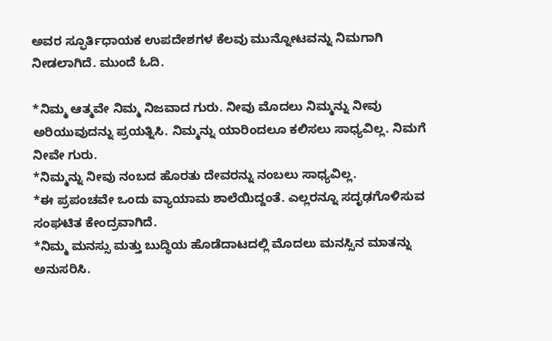ಅವರ ಸ್ಫೂರ್ತಿಧಾಯಕ ಉಪದೇಶಗಳ ಕೆಲವು ಮುನ್ನೋಟವನ್ನು ನಿಮಗಾಗಿ ನೀಡಲಾಗಿದೆ. ಮುಂದೆ ಓದಿ.

*ನಿಮ್ಮ ಆತ್ಮವೇ ನಿಮ್ಮ ನಿಜವಾದ ಗುರು. ನೀವು ಮೊದಲು ನಿಮ್ಮನ್ನು ನೀವು ಅರಿಯುವುದನ್ನು ಪ್ರಯತ್ನಿಸಿ. ನಿಮ್ಮನ್ನು ಯಾರಿಂದಲೂ ಕಲಿಸಲು ಸಾಧ್ಯವಿಲ್ಲ. ನಿಮಗೆ ನೀವೇ ಗುರು.
*ನಿಮ್ಮನ್ನು ನೀವು ನಂಬದ ಹೊರತು ದೇವರನ್ನು ನಂಬಲು ಸಾಧ್ಯವಿಲ್ಲ.
*ಈ ಪ್ರಪಂಚವೇ ಒಂದು ವ್ಯಾಯಾಮ ಶಾಲೆಯಿದ್ದಂತೆ. ಎಲ್ಲರನ್ನೂ ಸದೃಢಗೊಳಿಸುವ ಸಂಘಟಿತ ಕೇಂದ್ರವಾಗಿದೆ.
*ನಿಮ್ಮ ಮನಸ್ಸು ಮತ್ತು ಬುದ್ಧಿಯ ಹೊಡೆದಾಟದಲ್ಲಿ ಮೊದಲು ಮನಸ್ಸಿನ ಮಾತನ್ನು ಅನುಸರಿಸಿ.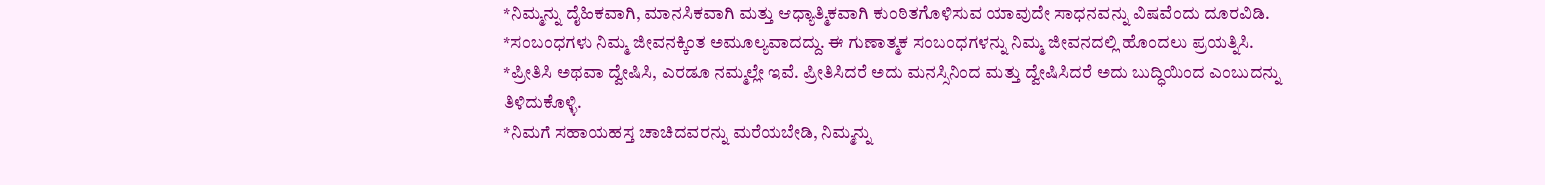*ನಿಮ್ಮನ್ನು ದೈಹಿಕವಾಗಿ, ಮಾನಸಿಕವಾಗಿ ಮತ್ತು ಆಧ್ಯಾತ್ಮಿಕವಾಗಿ ಕುಂಠಿತಗೊಳಿಸುವ ಯಾವುದೇ ಸಾಧನವನ್ನು ವಿಷವೆಂದು ದೂರವಿಡಿ.
*ಸಂಬಂಧಗಳು ನಿಮ್ಮ ಜೀವನಕ್ಕಿಂತ ಅಮೂಲ್ಯವಾದದ್ದು. ಈ ಗುಣಾತ್ಮಕ ಸಂಬಂಧಗಳನ್ನು ನಿಮ್ಮ ಜೀವನದಲ್ಲಿ ಹೊಂದಲು ಪ್ರಯತ್ನಿಸಿ.
*ಪ್ರೀತಿಸಿ ಅಥವಾ ದ್ವೇಷಿಸಿ, ಎರಡೂ ನಮ್ಮಲ್ಲೇ ಇವೆ. ಪ್ರೀತಿಸಿದರೆ ಅದು ಮನಸ್ಸಿನಿಂದ ಮತ್ತು ದ್ವೇಷಿಸಿದರೆ ಅದು ಬುದ್ಧಿಯಿಂದ ಎಂಬುದನ್ನು ತಿಳಿದುಕೊಳ್ಳಿ.
*ನಿಮಗೆ ಸಹಾಯಹಸ್ತ ಚಾಚಿದವರನ್ನು ಮರೆಯಬೇಡಿ, ನಿಮ್ಮನ್ನು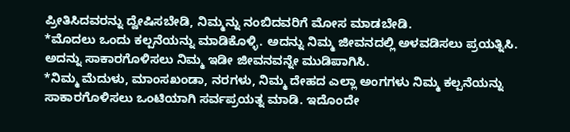ಪ್ರೀತಿಸಿದವರನ್ನು ದ್ವೇಷಿಸಬೇಡಿ, ನಿಮ್ಮನ್ನು ನಂಬಿದವರಿಗೆ ಮೋಸ ಮಾಡಬೇಡಿ.
*ಮೊದಲು ಒಂದು ಕಲ್ಪನೆಯನ್ನು ಮಾಡಿಕೊಳ್ಳಿ. ಅದನ್ನು ನಿಮ್ಮ ಜೀವನದಲ್ಲಿ ಅಳವಡಿಸಲು ಪ್ರಯತ್ನಿಸಿ. ಅದನ್ನು ಸಾಕಾರಗೊಳಿಸಲು ನಿಮ್ಮ ಇಡೀ ಜೀವನವನ್ನೇ ಮುಡಿಪಾಗಿಸಿ.
*ನಿಮ್ಮ ಮೆದುಳು, ಮಾಂಸಖಂಡಾ, ನರಗಳು, ನಿಮ್ಮ ದೇಹದ ಎಲ್ಲಾ ಅಂಗಗಳು ನಿಮ್ಮ ಕಲ್ಪನೆಯನ್ನು ಸಾಕಾರಗೊಳಿಸಲು ಒಂಟಿಯಾಗಿ ಸರ್ವಪ್ರಯತ್ನ ಮಾಡಿ. ಇದೊಂದೇ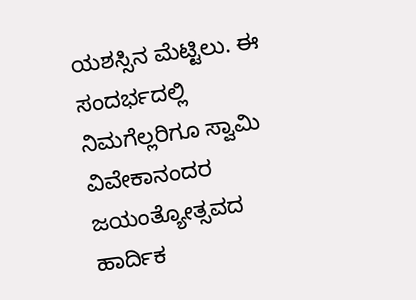ಯಶಸ್ಸಿನ ಮೆಟ್ಟಿಲು. ಈ ಸಂದರ್ಭದಲ್ಲಿ ನಿಮಗೆಲ್ಲರಿಗೂ ಸ್ವಾಮಿ ವಿವೇಕಾನಂದರ ಜಯಂತ್ಯೋತ್ಸವದ ಹಾರ್ದಿಕ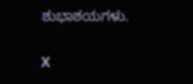ಶುಭಾಶಯಗಳು.

X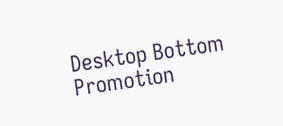Desktop Bottom Promotion